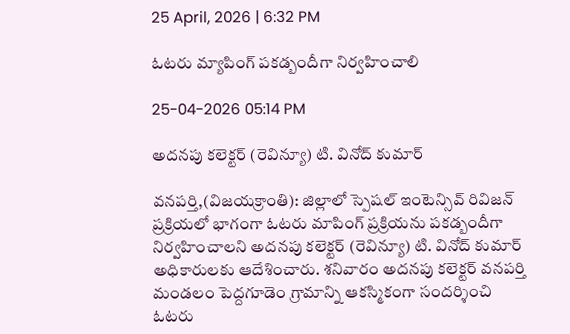25 April, 2026 | 6:32 PM

ఓటరు మ్యాపింగ్ పకడ్బందీగా నిర్వహించాలి

25-04-2026 05:14 PM

అదనపు కలెక్టర్ (రెవిన్యూ) టి. వినోద్ కుమార్

వనపర్తి,(విజయక్రాంతి): జిల్లాలో స్పెషల్ ఇంటెన్సివ్ రివిజన్ ప్రక్రియలో భాగంగా ఓటరు మాపింగ్ ప్రక్రియను పకడ్బందీగా నిర్వహించాలని అదనపు కలెక్టర్ (రెవిన్యూ) టి. వినోద్ కుమార్ అధికారులకు ఆదేశించారు. శనివారం అదనపు కలెక్టర్ వనపర్తి మండలం పెద్దగూడెం గ్రామాన్ని ఆకస్మికంగా సందర్శించి ఓటరు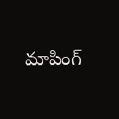మాపింగ్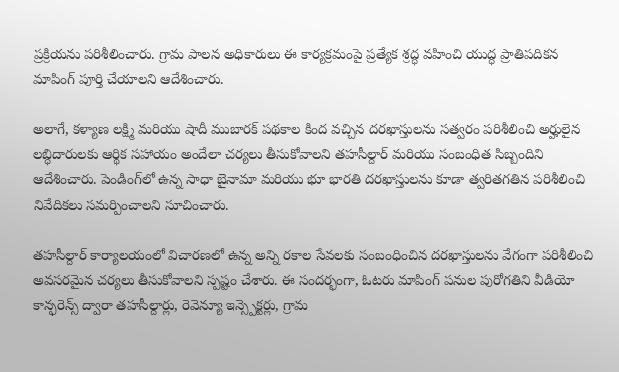ప్రక్రియను పరిశీలించారు. గ్రామ పాలన అధికారులు ఈ కార్యక్రమంపై ప్రత్యేక శ్రద్ధ వహించి యుద్ధ ప్రాతిపదికన మాపింగ్ పూర్తి చేయాలని ఆదేశించారు.

అలాగే, కళ్యాణ లక్ష్మి మరియు షాదీ ముబారక్ పథకాల కింద వచ్చిన దరఖాస్తులను సత్వరం పరిశీలించి అర్హులైన లబ్ధిదారులకు ఆర్థిక సహాయం అందేలా చర్యలు తీసుకోవాలని తహసీల్దార్ మరియు సంబంధిత సిబ్బందిని ఆదేశించారు. పెండింగ్‌లో ఉన్న సాధా బైనామా మరియు భూ భారతి దరఖాస్తులను కూడా త్వరితగతిన పరిశీలించి నివేదికలు సమర్పించాలని సూచించారు.

తహసీల్దార్ కార్యాలయంలో విచారణలో ఉన్న అన్ని రకాల సేవలకు సంబంధించిన దరఖాస్తులను వేగంగా పరిశీలించి అవసరమైన చర్యలు తీసుకోవాలని స్పష్టం చేశారు. ఈ సందర్భంగా, ఓటరు మాపింగ్ పనుల పురోగతిని వీడియో కాన్ఫరెన్స్ ద్వారా తహసీల్దార్లు, రెవెన్యూ ఇన్స్పెక్టర్లు, గ్రామ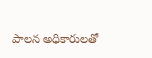పాలన అధికారులతో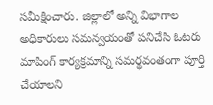సమీక్షించారు. జిల్లాలో అన్ని విభాగాల అధికారులు సమన్వయంతో పనిచేసి ఓటరు మాపింగ్ కార్యక్రమాన్ని సమర్థవంతంగా పూర్తి చేయాలని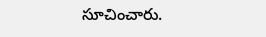సూచించారు.